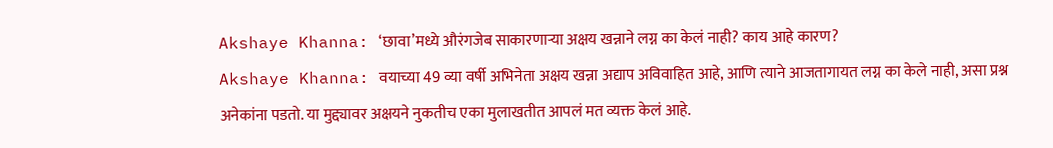Akshaye Khanna: ‘छावा’मध्ये औरंगजेब साकारणाऱ्या अक्षय खन्नाने लग्न का केलं नाही? काय आहे कारण?
Akshaye Khanna: वयाच्या 49 व्या वर्षी अभिनेता अक्षय खन्ना अद्याप अविवाहित आहे, आणि त्याने आजतागायत लग्न का केले नाही, असा प्रश्न अनेकांना पडतो. या मुद्द्यावर अक्षयने नुकतीच एका मुलाखतीत आपलं मत व्यक्त केलं आहे.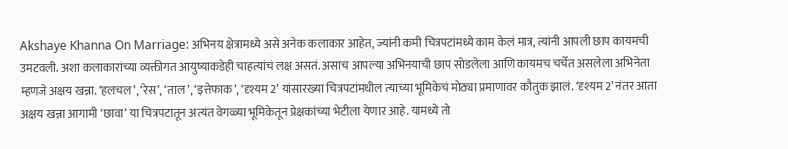Akshaye Khanna On Marriage: अभिनय क्षेत्रामध्ये असे अनेक कलाकार आहेत, ज्यांनी कमी चित्रपटांमध्ये काम केलं मात्र, त्यांनी आपली छाप कायमची उमटवली. अशा कलाकारांच्या व्यक्तीगत आयुष्याकडेही चाहत्यांचं लक्ष असतं. असाच आपल्या अभिनयाची छाप सोडलेला आणि कायमच चर्चेत असलेला अभिनेता म्हणजे अक्षय खन्ना. ‘हलचल’, ‘रेस’, ‘ताल’, ‘इत्तेफाक’, ‘दृश्यम 2’ यांसारख्या चित्रपटांमधील त्याच्या भूमिकेचं मोठ्या प्रमाणावर कौतुक झालं. ‘दृश्यम 2’ नंतर आता अक्षय खन्ना आगामी ‘छावा’ या चित्रपटातून अत्यंत वेगळ्या भूमिकेतून प्रेक्षकांच्या भेटीला येणार आहे. यामध्ये तो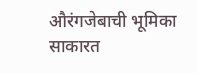औरंगजेबाची भूमिका साकारत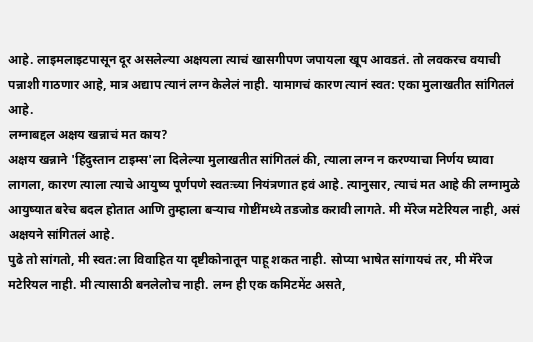आहे. लाइमलाइटपासून दूर असलेल्या अक्षयला त्याचं खासगीपण जपायला खूप आवडतं. तो लवकरच वयाची पन्नाशी गाठणार आहे, मात्र अद्याप त्यानं लग्न केलेलं नाही. यामागचं कारण त्यानं स्वत: एका मुलाखतीत सांगितलं आहे.
लग्नाबद्दल अक्षय खन्नाचं मत काय?
अक्षय खन्नाने 'हिंदुस्तान टाइम्स'ला दिलेल्या मुलाखतीत सांगितलं की, त्याला लग्न न करण्याचा निर्णय घ्यावा लागला, कारण त्याला त्याचे आयुष्य पूर्णपणे स्वतःच्या नियंत्रणात हवं आहे. त्यानुसार, त्याचं मत आहे की लग्नामुळे आयुष्यात बरेच बदल होतात आणि तुम्हाला बऱ्याच गोष्टींमध्ये तडजोड करावी लागते. मी मॅरेज मटेरियल नाही, असं अक्षयने सांगितलं आहे.
पुढे तो सांगतो, मी स्वत:ला विवाहित या दृष्टीकोनातून पाहू शकत नाही. सोप्या भाषेत सांगायचं तर, मी मॅरेज मटेरियल नाही. मी त्यासाठी बनलेलोच नाही. लग्न ही एक कमिटमेंट असते,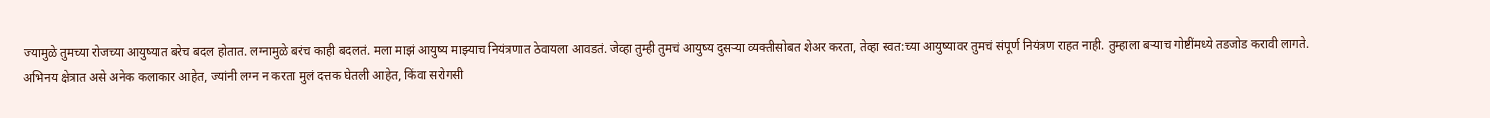ज्यामुळे तुमच्या रोजच्या आयुष्यात बरेच बदल होतात. लग्नामुळे बरंच काही बदलतं. मला माझं आयुष्य माझ्याच नियंत्रणात ठेवायला आवडतं. जेव्हा तुम्ही तुमचं आयुष्य दुसऱ्या व्यक्तीसोबत शेअर करता, तेव्हा स्वत:च्या आयुष्यावर तुमचं संपूर्ण नियंत्रण राहत नाही. तुम्हाला बऱ्याच गोष्टींमध्ये तडजोड करावी लागते.
अभिनय क्षेत्रात असे अनेक कलाकार आहेत, ज्यांनी लग्न न करता मुलं दत्तक घेतली आहेत, किंवा सरोगसी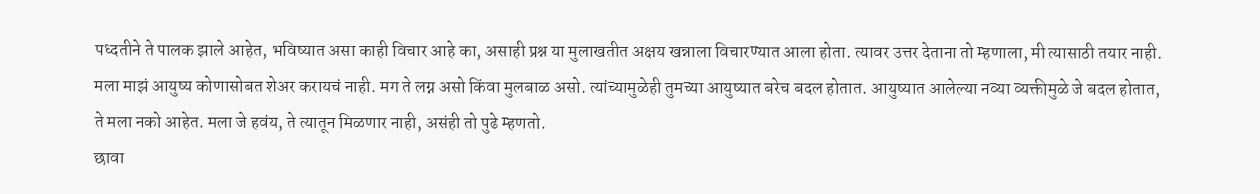पध्दतीने ते पालक झाले आहेत, भविष्यात असा काही विचार आहे का, असाही प्रश्न या मुलाखतीत अक्षय खन्नाला विचारण्यात आला होता. त्यावर उत्तर देताना तो म्हणाला, मी त्यासाठी तयार नाही. मला माझं आयुष्य कोणासोबत शेअर करायचं नाही. मग ते लग्न असो किंवा मुलबाळ असो. त्यांच्यामुळेही तुमच्या आयुष्यात बरेच बदल होतात. आयुष्यात आलेल्या नव्या व्यक्तीमुळे जे बदल होतात, ते मला नको आहेत. मला जे हवंय, ते त्यातून मिळणार नाही, असंही तो पुढे म्हणतो.
छावा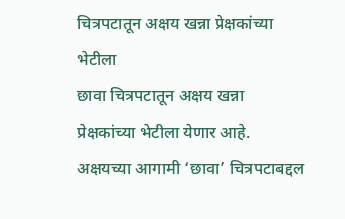चित्रपटातून अक्षय खन्ना प्रेक्षकांच्या भेटीला
छावा चित्रपटातून अक्षय खन्ना प्रेक्षकांच्या भेटीला येणार आहे. अक्षयच्या आगामी ‘छावा’ चित्रपटाबद्दल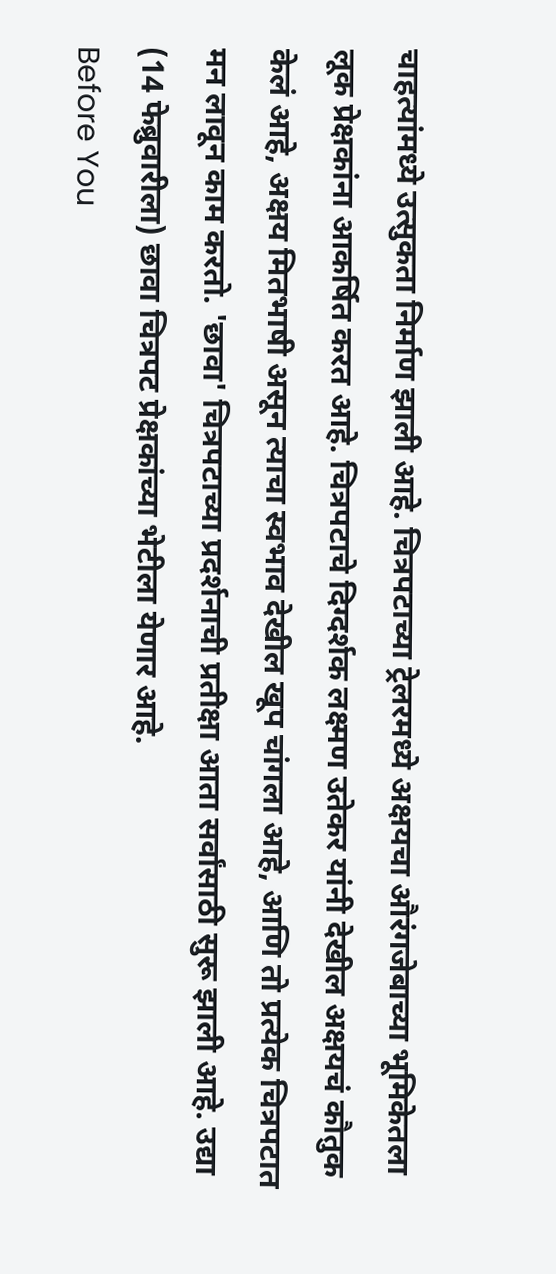चाहत्यांमध्ये उत्सुकता निर्माण झाली आहे. चित्रपटाच्या ट्रेलरमध्ये अक्षयचा औरंगजेबाच्या भूमिकेतला लूक प्रेक्षकांना आकर्षित करत आहे. चित्रपटाचे दिग्दर्शक लक्ष्मण उतेकर यांनी देखील अक्षयचं कौतुक केलं आहे, अक्षय मितभाषी असून त्याचा स्वभाव देखील खूप चांगला आहे, आणि तो प्रत्येक चित्रपटात मन लावून काम करतो. 'छावा' चित्रपटाच्या प्रदर्शनाची प्रतीक्षा आता सर्वांसाठी सुरू झाली आहे. उद्या (14 फेब्रुवारीला) छावा चित्रपट प्रेक्षकांच्या भेटीला येणार आहे.
Before You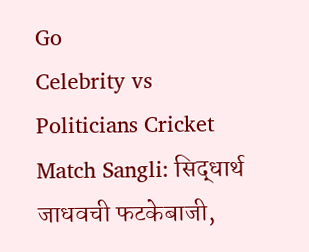Go
Celebrity vs Politicians Cricket Match Sangli: सिद्धार्थ जाधवची फटकेबाजी,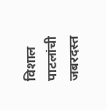विशाल पाटलांची जबरदस्त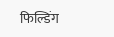फिल्डिंग